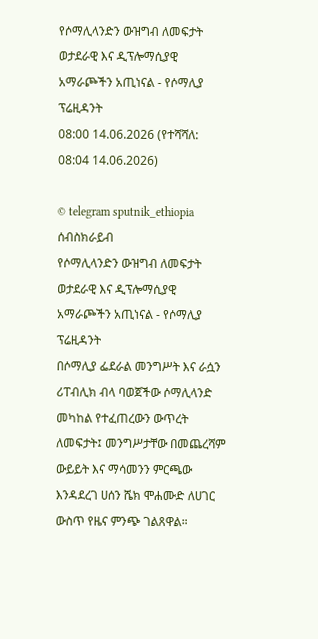የሶማሊላንድን ውዝግብ ለመፍታት ወታደራዊ እና ዲፕሎማሲያዊ አማራጮችን አጢነናል - የሶማሊያ ፕሬዚዳንት
08:00 14.06.2026 (የተሻሻለ: 08:04 14.06.2026)

© telegram sputnik_ethiopia
ሰብስክራይብ
የሶማሊላንድን ውዝግብ ለመፍታት ወታደራዊ እና ዲፕሎማሲያዊ አማራጮችን አጢነናል - የሶማሊያ ፕሬዚዳንት
በሶማሊያ ፌደራል መንግሥት እና ራሷን ሪፐብሊክ ብላ ባወጀችው ሶማሊላንድ መካከል የተፈጠረውን ውጥረት ለመፍታት፤ መንግሥታቸው በመጨረሻም ውይይት እና ማሳመንን ምርጫው እንዳደረገ ሀሰን ሼክ ሞሐሙድ ለሀገር ውስጥ የዜና ምንጭ ገልጸዋል።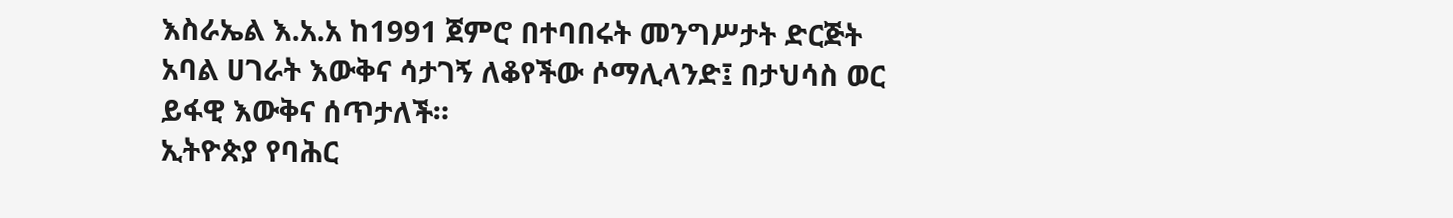እስራኤል እ.አ.አ ከ1991 ጀምሮ በተባበሩት መንግሥታት ድርጅት አባል ሀገራት እውቅና ሳታገኝ ለቆየችው ሶማሊላንድ፤ በታህሳስ ወር ይፋዊ እውቅና ሰጥታለች።
ኢትዮጵያ የባሕር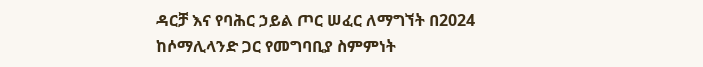ዳርቻ እና የባሕር ኃይል ጦር ሠፈር ለማግኘት በ2024 ከሶማሊላንድ ጋር የመግባቢያ ስምምነት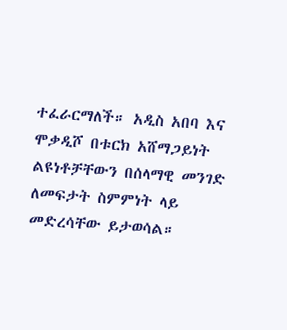ተፈራርማለች። አዲስ አበባ እና ሞቃዲሾ በቱርክ አሸማጋይነት ልዩነቶቻቸውን በሰላማዊ መንገድ ለመፍታት ስምምነት ላይ መድረሳቸው ይታወሳል።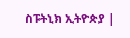ስፑትኒክ ኢትዮጵያ |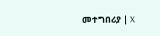መተግበሪያ | X